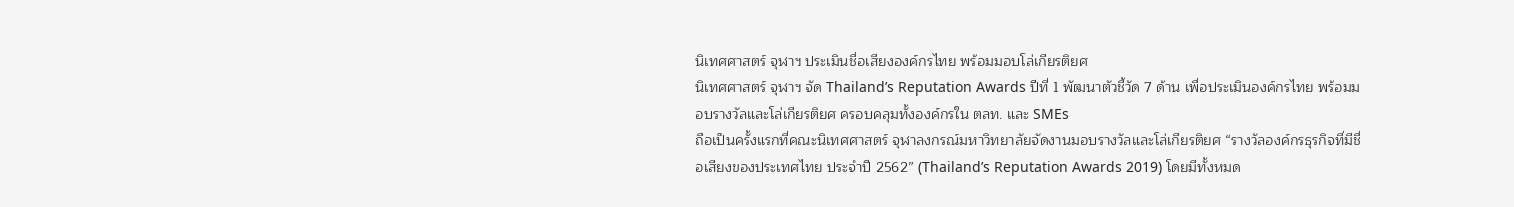นิเทศศาสตร์ จุฬาฯ ประเมินชื่อเสียงองค์กรไทย พร้อมมอบโล่เกียรติยศ
นิเทศศาสตร์ จุฬาฯ จัด Thailand’s Reputation Awards ปีที่ 1 พัฒนาตัวชี้วัด 7 ด้าน เพื่อประเมินองค์กรไทย พร้อมมอบรางวัลและโล่เกียรติยศ ครอบคลุมทั้งองค์กรใน ตลท. และ SMEs
ถือเป็นครั้งแรกที่คณะนิเทศศาสตร์ จุฬาลงกรณ์มหาวิทยาลัยจัดงานมอบรางวัลและโล่เกียรติยศ “รางวัลองค์กรธุรกิจที่มีชื่อเสียงของประเทศไทย ประจำปี 2562” (Thailand’s Reputation Awards 2019) โดยมีทั้งหมด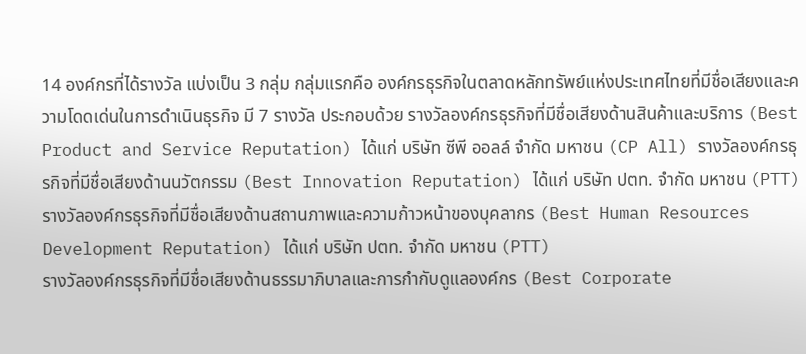14 องค์กรที่ได้รางวัล แบ่งเป็น 3 กลุ่ม กลุ่มแรกคือ องค์กรธุรกิจในตลาดหลักทรัพย์แห่งประเทศไทยที่มีชื่อเสียงและความโดดเด่นในการดำเนินธุรกิจ มี 7 รางวัล ประกอบด้วย รางวัลองค์กรธุรกิจที่มีชื่อเสียงด้านสินค้าและบริการ (Best Product and Service Reputation) ได้แก่ บริษัท ซีพี ออลล์ จำกัด มหาชน (CP All) รางวัลองค์กรธุรกิจที่มีชื่อเสียงด้านนวัตกรรม (Best Innovation Reputation) ได้แก่ บริษัท ปตท. จำกัด มหาชน (PTT) รางวัลองค์กรธุรกิจที่มีชื่อเสียงด้านสถานภาพและความก้าวหน้าของบุคลากร (Best Human Resources Development Reputation) ได้แก่ บริษัท ปตท. จำกัด มหาชน (PTT)
รางวัลองค์กรธุรกิจที่มีชื่อเสียงด้านธรรมาภิบาลและการกำกับดูแลองค์กร (Best Corporate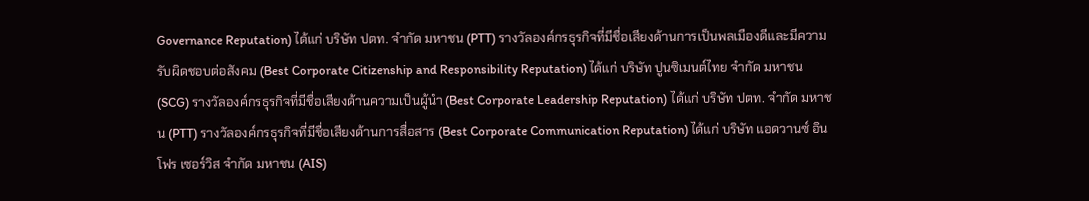Governance Reputation) ได้แก่ บริษัท ปตท. จำกัด มหาชน (PTT) รางวัลองค์กรธุรกิจที่มีชื่อเสียงด้านการเป็นพลเมืองดีและมีความรับผิดชอบต่อสังคม (Best Corporate Citizenship and Responsibility Reputation) ได้แก่ บริษัท ปูนซิเมนต์ไทย จำกัด มหาชน (SCG) รางวัลองค์กรธุรกิจที่มีชื่อเสียงด้านความเป็นผู้นำ (Best Corporate Leadership Reputation) ได้แก่ บริษัท ปตท. จำกัด มหาชน (PTT) รางวัลองค์กรธุรกิจที่มีชื่อเสียงด้านการสื่อสาร (Best Corporate Communication Reputation) ได้แก่ บริษัท แอดวานซ์ อินโฟร เซอร์วิส จำกัด มหาชน (AIS)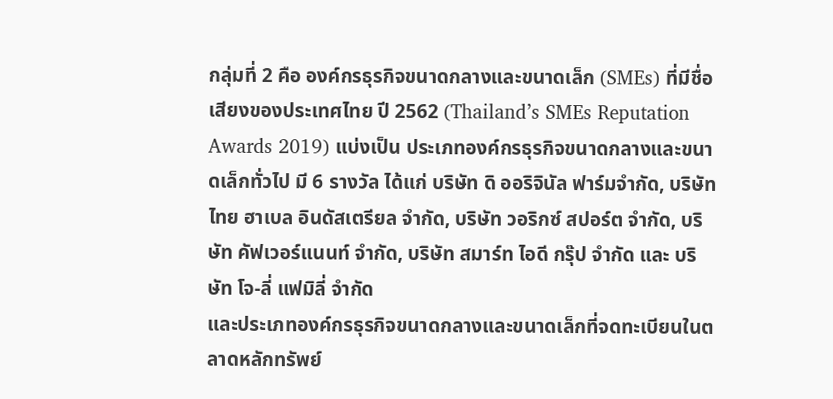กลุ่มที่ 2 คือ องค์กรธุรกิจขนาดกลางและขนาดเล็ก (SMEs) ที่มีชื่อเสียงของประเทศไทย ปี 2562 (Thailand’s SMEs Reputation Awards 2019) แบ่งเป็น ประเภทองค์กรธุรกิจขนาดกลางและขนาดเล็กทั่วไป มี 6 รางวัล ได้แก่ บริษัท ดิ ออริจินัล ฟาร์มจำกัด, บริษัท ไทย ฮาเบล อินดัสเตรียล จำกัด, บริษัท วอริกซ์ สปอร์ต จำกัด, บริษัท คัฟเวอร์แนนท์ จำกัด, บริษัท สมาร์ท ไอดี กรุ๊ป จำกัด และ บริษัท โจ-ลี่ แฟมิลี่ จำกัด
และประเภทองค์กรธุรกิจขนาดกลางและขนาดเล็กที่จดทะเบียนในตลาดหลักทรัพย์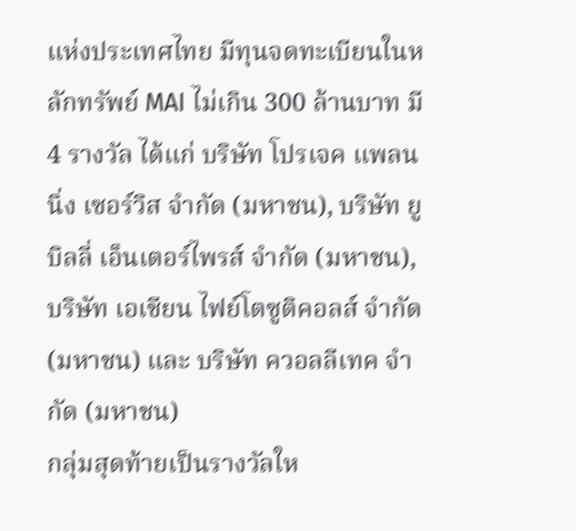แห่งประเทศไทย มีทุนจดทะเบียนในหลักทรัพย์ MAI ไม่เกิน 300 ล้านบาท มี 4 รางวัล ได้แก่ บริษัท โปรเจค แพลนนิ่ง เซอร์วิส จำกัด (มหาชน), บริษัท ยูบิลลี่ เอ็นเตอร์ไพรส์ จำกัด (มหาชน), บริษัท เอเชียน ไฟย์โตซูติคอลส์ จำกัด (มหาชน) และ บริษัท ควอลลีเทค จำกัด (มหาชน)
กลุ่มสุดท้ายเป็นรางวัลให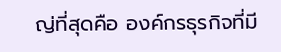ญ่ที่สุดคือ องค์กรธุรกิจที่มี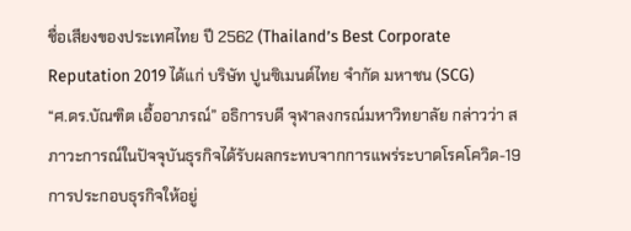ชื่อเสียงของประเทศไทย ปี 2562 (Thailand’s Best Corporate Reputation 2019 ได้แก่ บริษัท ปูนซิเมนต์ไทย จำกัด มหาชน (SCG)
“ศ.ดร.บัณฑิต เอื้ออาภรณ์” อธิการบดี จุฬาลงกรณ์มหาวิทยาลัย กล่าวว่า สภาวะการณ์ในปัจจุบันธุรกิจได้รับผลกระทบจากการแพร่ระบาดโรคโควิด-19 การประกอบธุรกิจให้อยู่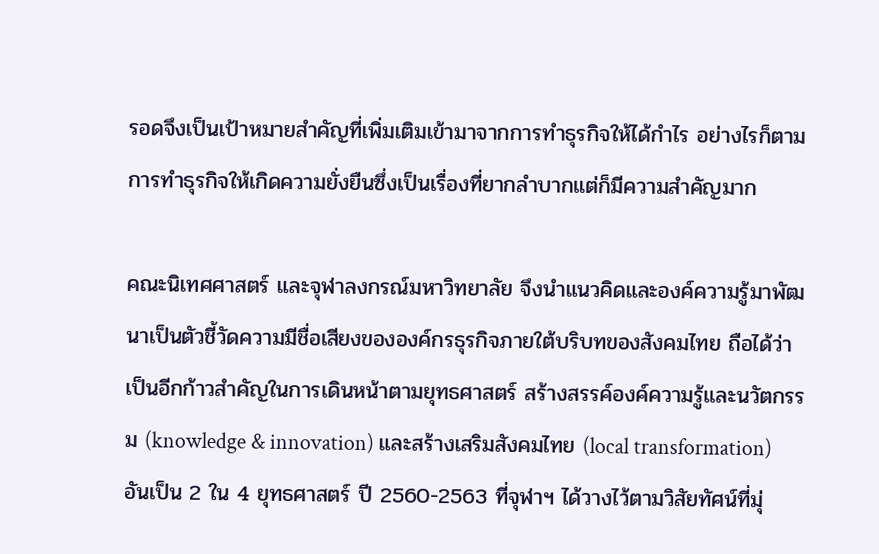รอดจึงเป็นเป้าหมายสำคัญที่เพิ่มเติมเข้ามาจากการทำธุรกิจให้ได้กำไร อย่างไรก็ตาม การทำธุรกิจให้เกิดความยั่งยืนซึ่งเป็นเรื่องที่ยากลำบากแต่ก็มีความสำคัญมาก

คณะนิเทศศาสตร์ และจุฬาลงกรณ์มหาวิทยาลัย จึงนำแนวคิดและองค์ความรู้มาพัฒนาเป็นตัวชี้วัดความมีชื่อเสียงขององค์กรธุรกิจภายใต้บริบทของสังคมไทย ถือได้ว่าเป็นอีกก้าวสำคัญในการเดินหน้าตามยุทธศาสตร์ สร้างสรรค์องค์ความรู้และนวัตกรรม (knowledge & innovation) และสร้างเสริมสังคมไทย (local transformation) อันเป็น 2 ใน 4 ยุทธศาสตร์ ปี 2560-2563 ที่จุฬาฯ ได้วางไว้ตามวิสัยทัศน์ที่มุ่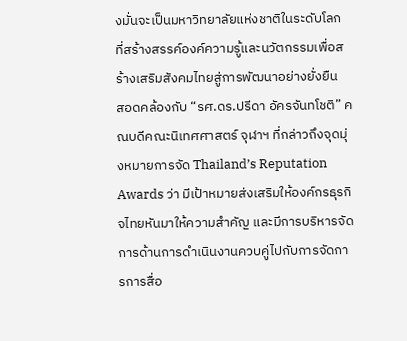งมั่นจะเป็นมหาวิทยาลัยแห่งชาติในระดับโลก ที่สร้างสรรค์องค์ความรู้และนวัตกรรมเพื่อสร้างเสริมสังคมไทยสู่การพัฒนาอย่างยั่งยืน
สอดคล้องกับ “รศ.ดร.ปรีดา อัครจันทโชติ” คณบดีคณะนิเทศศาสตร์ จุฬาฯ ที่กล่าวถึงจุดมุ่งหมายการจัด Thailand’s Reputation Awards ว่า มีเป้าหมายส่งเสริมให้องค์กรธุรกิจไทยหันมาให้ความสำคัญ และมีการบริหารจัดการด้านการดำเนินงานควบคู่ไปกับการจัดการการสื่อ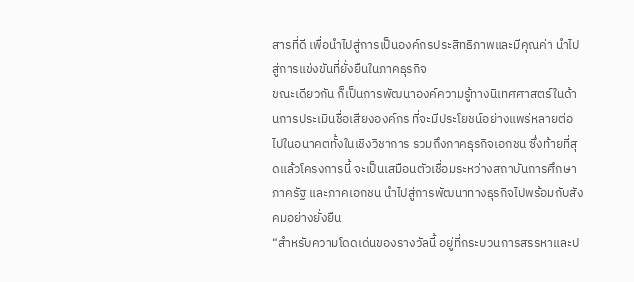สารที่ดี เพื่อนำไปสู่การเป็นองค์กรประสิทธิภาพและมีคุณค่า นำไปสู่การแข่งขันที่ยั่งยืนในภาคธุรกิจ
ขณะเดียวกัน ก็เป็นการพัฒนาองค์ความรู้ทางนิเทศศาสตร์ในด้านการประเมินชื่อเสียงองค์กร ที่จะมีประโยชน์อย่างแพร่หลายต่อไปในอนาคตทั้งในเชิงวิชาการ รวมถึงภาคธุรกิจเอกชน ซึ่งท้ายที่สุดแล้วโครงการนี้ จะเป็นเสมือนตัวเชื่อมระหว่างสถาบันการศึกษา ภาครัฐ และภาคเอกชน นำไปสู่การพัฒนาทางธุรกิจไปพร้อมกับสังคมอย่างยั่งยืน
“สำหรับความโดดเด่นของรางวัลนี้ อยู่ที่กระบวนการสรรหาและป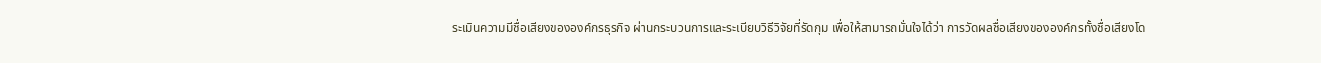ระเมินความมีชื่อเสียงขององค์กรธุรกิจ ผ่านกระบวนการและระเบียบวิธีวิจัยที่รัดกุม เพื่อให้สามารถมั่นใจได้ว่า การวัดผลชื่อเสียงขององค์กรทั้งชื่อเสียงโด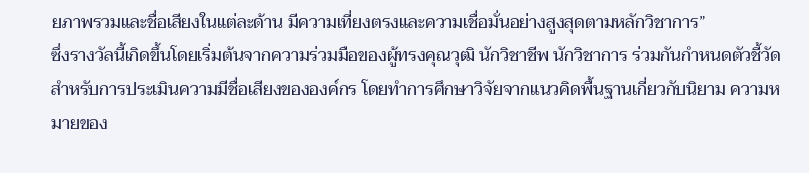ยภาพรวมและชื่อเสียงในแต่ละด้าน มีความเที่ยงตรงและความเชื่อมั่นอย่างสูงสุดตามหลักวิชาการ”
ซึ่งรางวัลนี้เกิดขึ้นโดยเริ่มต้นจากความร่วมมือของผู้ทรงคุณวุฒิ นักวิชาชีพ นักวิชาการ ร่วมกันกำหนดตัวชี้วัดสำหรับการประเมินความมีชื่อเสียงขององค์กร โดยทำการศึกษาวิจัยจากแนวคิดพื้นฐานเกี่ยวกับนิยาม ความหมายของ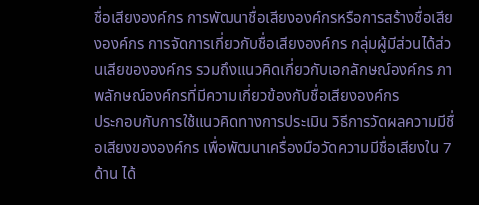ชื่อเสียงองค์กร การพัฒนาชื่อเสียงองค์กรหรือการสร้างชื่อเสียงองค์กร การจัดการเกี่ยวกับชื่อเสียงองค์กร กลุ่มผู้มีส่วนได้ส่วนเสียขององค์กร รวมถึงแนวคิดเกี่ยวกับเอกลักษณ์องค์กร ภาพลักษณ์องค์กรที่มีความเกี่ยวข้องกับชื่อเสียงองค์กร
ประกอบกับการใช้แนวคิดทางการประเมิน วิธีการวัดผลความมีชื่อเสียงขององค์กร เพื่อพัฒนาเครื่องมือวัดความมีชื่อเสียงใน 7 ด้าน ได้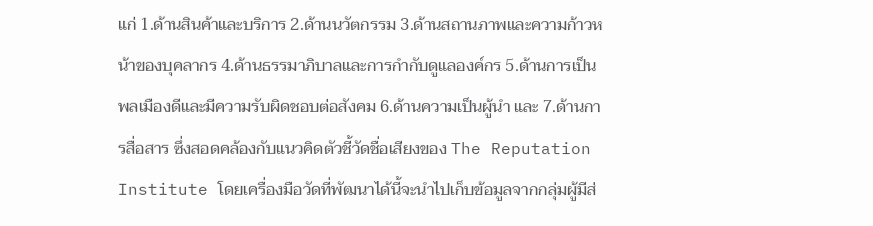แก่ 1.ด้านสินค้าและบริการ 2.ด้านนวัตกรรม 3.ด้านสถานภาพและความก้าวหน้าของบุคลากร 4.ด้านธรรมาภิบาลและการกำกับดูแลองค์กร 5.ด้านการเป็นพลเมืองดีและมีความรับผิดชอบต่อสังคม 6.ด้านความเป็นผู้นำ และ 7.ด้านการสื่อสาร ซึ่งสอดคล้องกับแนวคิดตัวชี้วัดชื่อเสียงของ The Reputation Institute โดยเครื่องมือวัดที่พัฒนาได้นี้จะนำไปเก็บข้อมูลจากกลุ่มผู้มีส่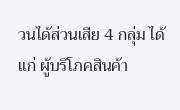วนได้ส่วนเสีย 4 กลุ่ม ได้แก่ ผู้บริโภคสินค้า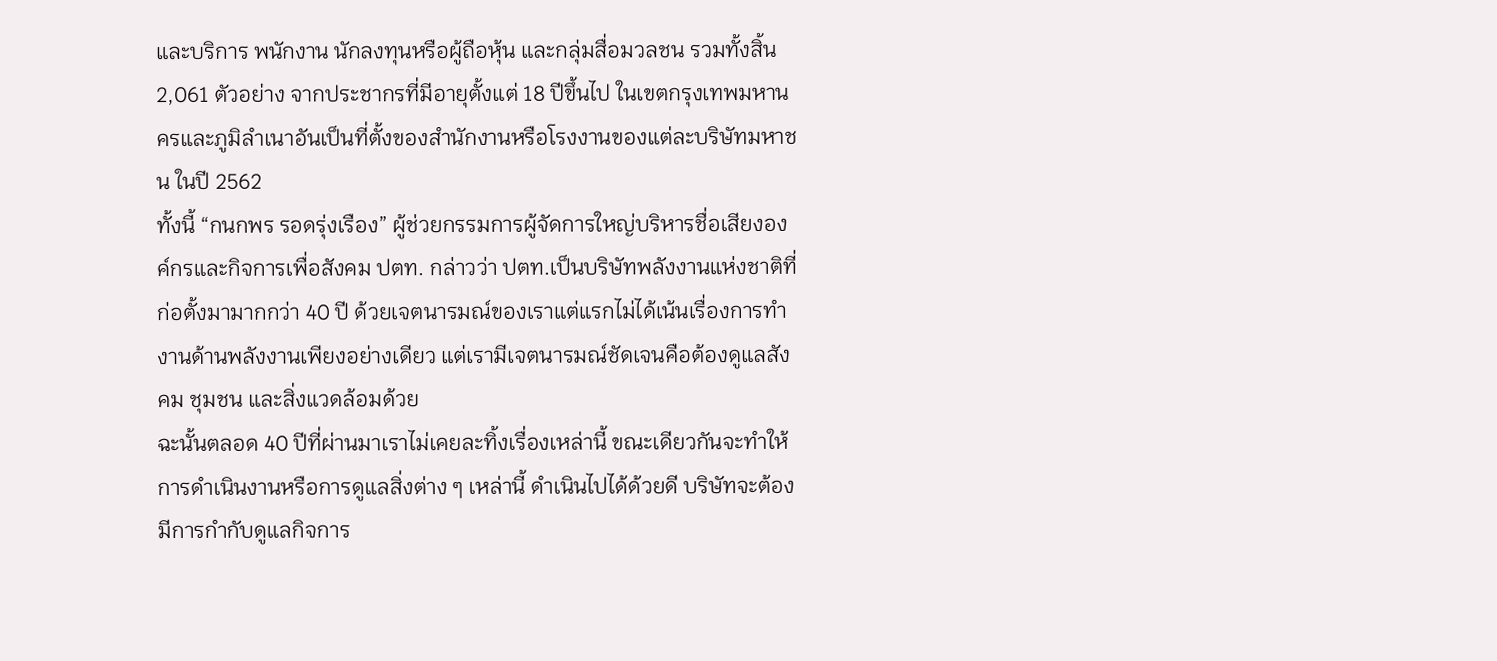และบริการ พนักงาน นักลงทุนหรือผู้ถือหุ้น และกลุ่มสื่อมวลชน รวมทั้งสิ้น 2,061 ตัวอย่าง จากประชากรที่มีอายุตั้งแต่ 18 ปีขึ้นไป ในเขตกรุงเทพมหานครและภูมิลำเนาอันเป็นที่ตั้งของสำนักงานหรือโรงงานของแต่ละบริษัทมหาชน ในปี 2562
ทั้งนี้ “กนกพร รอดรุ่งเรือง” ผู้ช่วยกรรมการผู้จัดการใหญ่บริหารชื่อเสียงองค์กรและกิจการเพื่อสังคม ปตท. กล่าวว่า ปตท.เป็นบริษัทพลังงานแห่งชาติที่ก่อตั้งมามากกว่า 40 ปี ด้วยเจตนารมณ์ของเราแต่แรกไม่ได้เน้นเรื่องการทำงานด้านพลังงานเพียงอย่างเดียว แต่เรามีเจตนารมณ์ชัดเจนคือต้องดูแลสังคม ชุมชน และสิ่งแวดล้อมด้วย
ฉะนั้นตลอด 40 ปีที่ผ่านมาเราไม่เคยละทิ้งเรื่องเหล่านี้ ขณะเดียวกันจะทำให้การดำเนินงานหรือการดูแลสิ่งต่าง ๆ เหล่านี้ ดำเนินไปได้ด้วยดี บริษัทจะต้องมีการกำกับดูแลกิจการ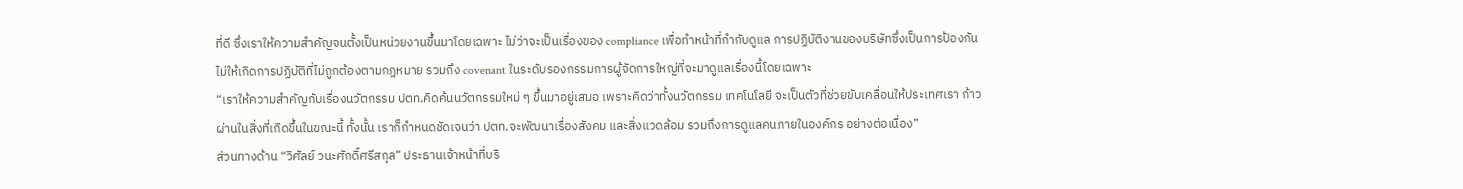ที่ดี ซึ่งเราให้ความสำคัญจนตั้งเป็นหน่วยงานขึ้นมาโดยเฉพาะ ไม่ว่าจะเป็นเรื่องของ compliance เพื่อทำหน้าที่กำกับดูแล การปฏิบัติงานของบริษัทซึ่งเป็นการป้องกันไม่ให้เกิดการปฏิบัติที่ไม่ถูกต้องตามกฎหมาย รวมถึง covenant ในระดับรองกรรมการผู้จัดการใหญ่ที่จะมาดูแลเรื่องนี้โดยเฉพาะ
“เราให้ความสำคัญกับเรื่องนวัตกรรม ปตท.คิดค้นนวัตกรรมใหม่ ๆ ขึ้นมาอยู่เสมอ เพราะคิดว่าทั้งนวัตกรรม เทคโนโลยี จะเป็นตัวที่ช่วยขับเคลื่อนให้ประเทศเรา ก้าวผ่านในสิ่งที่เกิดขึ้นในขณะนี้ ทั้งนั้น เราก็กำหนดชัดเจนว่า ปตท.จะพัฒนาเรื่องสังคม และสิ่งแวดล้อม รวมถึงการดูแลคนภายในองค์กร อย่างต่อเนื่อง”
ส่วนทางด้าน “วิศัลย์ วนะศักดิ์ศรีสกุล” ประธานเจ้าหน้าที่บริ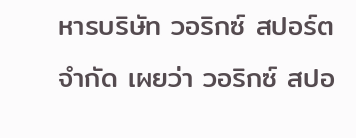หารบริษัท วอริกซ์ สปอร์ต จำกัด เผยว่า วอริกซ์ สปอ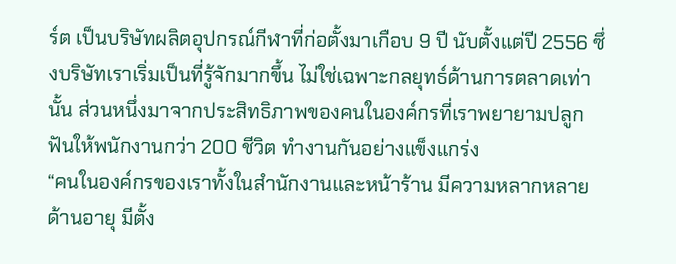ร์ต เป็นบริษัทผลิตอุปกรณ์กีฬาที่ก่อตั้งมาเกือบ 9 ปี นับตั้งแต่ปี 2556 ซึ่งบริษัทเราเริ่มเป็นที่รู้จักมากขึ้น ไม่ใช่เฉพาะกลยุทธ์ด้านการตลาดเท่านั้น ส่วนหนึ่งมาจากประสิทธิภาพของคนในองค์กรที่เราพยายามปลูกฟันให้พนักงานกว่า 200 ชีวิต ทำงานกันอย่างแข็งแกร่ง
“คนในองค์กรของเราทั้งในสำนักงานและหน้าร้าน มีความหลากหลายด้านอายุ มีตั้ง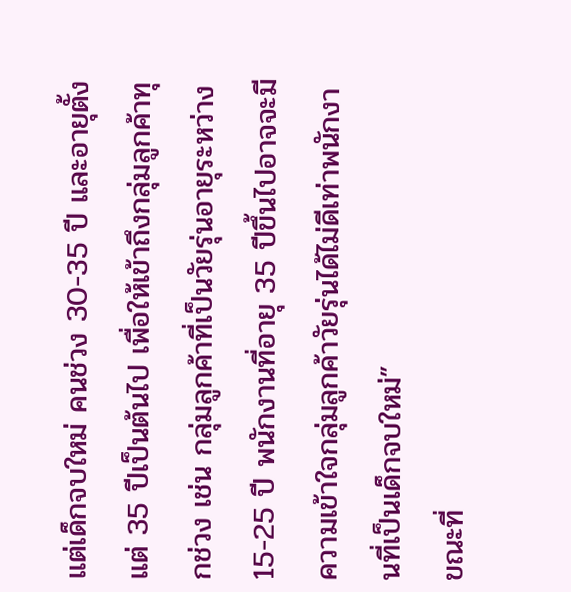แต่เด็กจบใหม่ คนช่วง 30-35 ปี และอายุตั้งแต่ 35 ปีเป็นต้นไป เพื่อให้เข้าถึงกลุ่มลูกค้าทุกช่วง เช่น กลุ่มลูกค้าที่เป็นวัยรุ่นอายุระหว่าง 15-25 ปี พนักงานที่อายุ 35 ปีขึ้นไปอาจจะมีความเข้าใจกลุ่มลูกค้าวัยรุ่นได้ไม่ดีเท่าพนักงานที่เป็นเด็กจบใหม่”
ขณะที่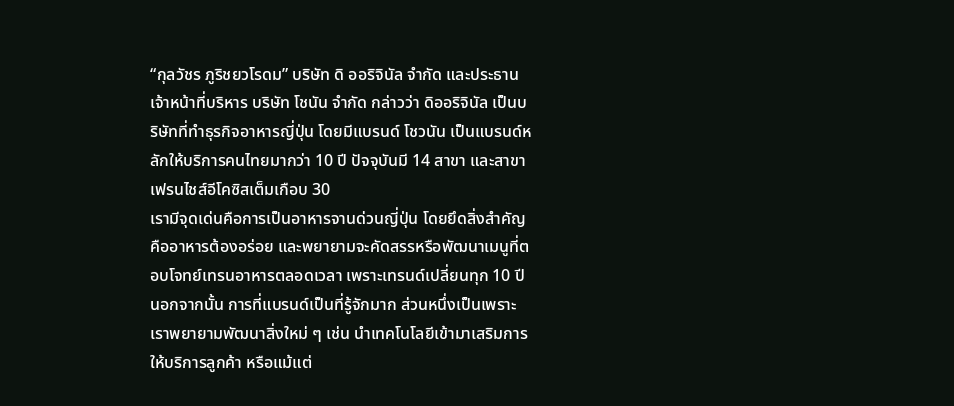“กุลวัชร ภูริชยวโรดม” บริษัท ดิ ออริจินัล จำกัด และประธานเจ้าหน้าที่บริหาร บริษัท โชนัน จำกัด กล่าวว่า ดิออริจินัล เป็นบริษัทที่ทำธุรกิจอาหารญี่ปุ่น โดยมีแบรนด์ โชวนัน เป็นแบรนด์หลักให้บริการคนไทยมากว่า 10 ปี ปัจจุบันมี 14 สาขา และสาขาเฟรนไชส์อีโคซิสเต็มเกือบ 30
เรามีจุดเด่นคือการเป็นอาหารจานด่วนญี่ปุ่น โดยยึดสิ่งสำคัญคืออาหารต้องอร่อย และพยายามจะคัดสรรหรือพัฒนาเมนูที่ตอบโจทย์เทรนอาหารตลอดเวลา เพราะเทรนด์เปลี่ยนทุก 10 ปี นอกจากนั้น การที่แบรนด์เป็นที่รู้จักมาก ส่วนหนึ่งเป็นเพราะเราพยายามพัฒนาสิ่งใหม่ ๆ เช่น นำเทคโนโลยีเข้ามาเสริมการให้บริการลูกค้า หรือแม้แต่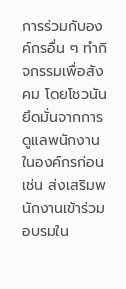การร่วมกับองค์กรอื่น ๆ ทำกิจกรรมเพื่อสังคม โดยโชวนันยึดมั่นจากการดูแลพนักงานในองค์กรก่อน เช่น ส่งเสริมพนักงานเข้าร่วมอบรมใน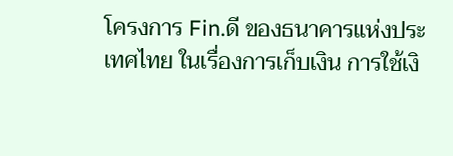โครงการ Fin.ดี ของธนาคารแห่งประเทศไทย ในเรื่องการเก็บเงิน การใช้เงิ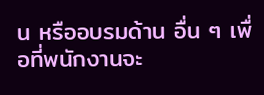น หรืออบรมด้าน อื่น ๆ เพื่อที่พนักงานจะ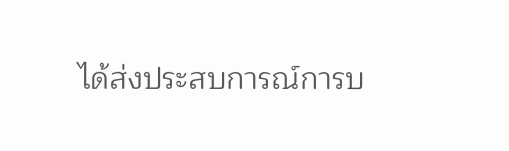ได้ส่งประสบการณ์การบ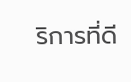ริการที่ดี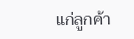แก่ลูกค้า